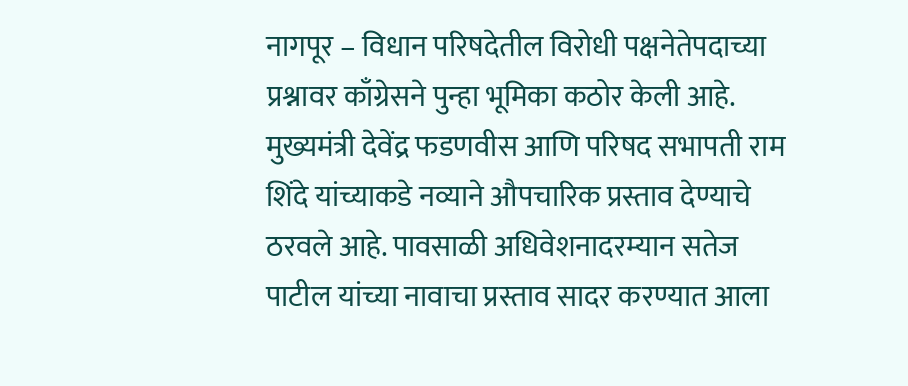नागपूर – विधान परिषदेतील विरोधी पक्षनेतेपदाच्या प्रश्नावर काँग्रेसने पुन्हा भूमिका कठोर केली आहे. मुख्यमंत्री देवेंद्र फडणवीस आणि परिषद सभापती राम शिंदे यांच्याकडे नव्याने औपचारिक प्रस्ताव देण्याचे ठरवले आहे. पावसाळी अधिवेशनादरम्यान सतेज पाटील यांच्या नावाचा प्रस्ताव सादर करण्यात आला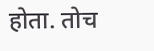होता. तोच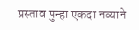प्रस्ताव पुन्हा एकदा नव्याने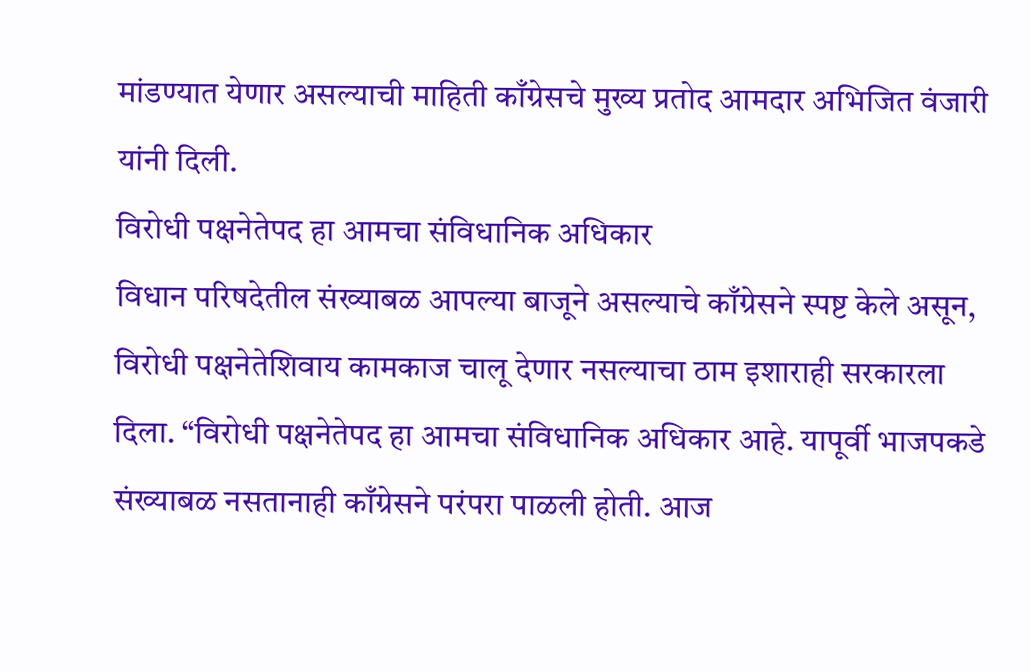मांडण्यात येणार असल्याची माहिती काँग्रेसचे मुख्य प्रतोद आमदार अभिजित वंजारी यांनी दिली.
विरोधी पक्षनेतेपद हा आमचा संविधानिक अधिकार
विधान परिषदेतील संख्याबळ आपल्या बाजूने असल्याचे काँग्रेसने स्पष्ट केले असून, विरोधी पक्षनेतेशिवाय कामकाज चालू देणार नसल्याचा ठाम इशाराही सरकारला दिला. “विरोधी पक्षनेतेपद हा आमचा संविधानिक अधिकार आहे. यापूर्वी भाजपकडे संख्याबळ नसतानाही काँग्रेसने परंपरा पाळली होती. आज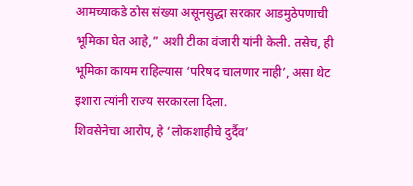आमच्याकडे ठोस संख्या असूनसुद्धा सरकार आडमुठेपणाची भूमिका घेत आहे,” अशी टीका वंजारी यांनी केली. तसेच, ही भूमिका कायम राहिल्यास ‘परिषद चालणार नाही’, असा थेट इशारा त्यांनी राज्य सरकारला दिला.
शिवसेनेचा आरोप, हे ‘लोकशाहीचे दुर्दैव’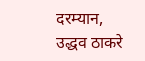दरम्यान, उद्धव ठाकरे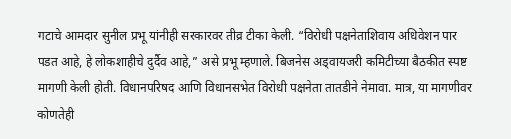गटाचे आमदार सुनील प्रभू यांनीही सरकारवर तीव्र टीका केली. “विरोधी पक्षनेताशिवाय अधिवेशन पार पडत आहे, हे लोकशाहीचे दुर्दैव आहे,” असे प्रभू म्हणाले. बिजनेस अड्वायजरी कमिटीच्या बैठकीत स्पष्ट मागणी केली होती. विधानपरिषद आणि विधानसभेत विरोधी पक्षनेता तातडीने नेमावा. मात्र, या मागणीवर कोणतेही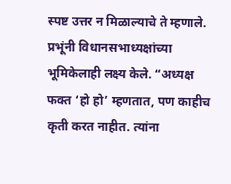स्पष्ट उत्तर न मिळाल्याचे ते म्हणाले. प्रभूंनी विधानसभाध्यक्षांच्या भूमिकेलाही लक्ष्य केले. “अध्यक्ष फक्त ‘हो हो’ म्हणतात, पण काहीच कृती करत नाहीत. त्यांना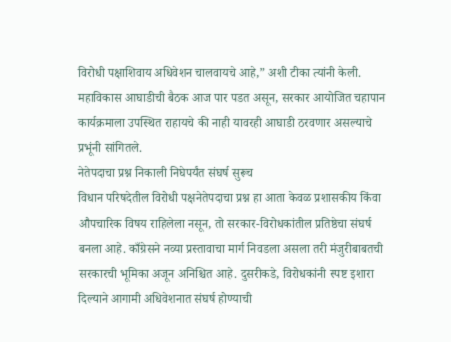विरोधी पक्षाशिवाय अधिवेशन चालवायचे आहे,” अशी टीका त्यांनी केली. महाविकास आघाडीची बैठक आज पार पडत असून, सरकार आयोजित चहापान कार्यक्रमाला उपस्थित राहायचे की नाही यावरही आघाडी ठरवणार असल्याचे प्रभूंनी सांगितले.
नेतेपदाचा प्रश्न निकाली निघेपर्यंत संघर्ष सुरूच
विधान परिषदेतील विरोधी पक्षनेतेपदाचा प्रश्न हा आता केवळ प्रशासकीय किंवा औपचारिक विषय राहिलेला नसून, तो सरकार-विरोधकांतील प्रतिष्ठेचा संघर्ष बनला आहे. काँग्रेसने नव्या प्रस्तावाचा मार्ग निवडला असला तरी मंजुरीबाबतची सरकारची भूमिका अजून अनिश्चित आहे. दुसरीकडे, विरोधकांनी स्पष्ट इशारा दिल्याने आगामी अधिवेशनात संघर्ष होण्याची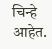चिन्हे आहेत.